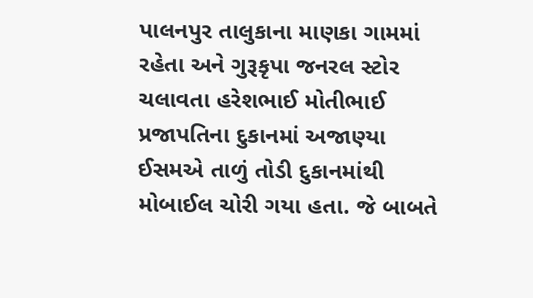પાલનપુર તાલુકાના માણકા ગામમાં રહેતા અને ગુરૂકૃપા જનરલ સ્ટોર ચલાવતા હરેશભાઈ મોતીભાઈ પ્રજાપતિના દુકાનમાં અજાણ્યા ઈસમએ તાળું તોડી દુકાનમાંથી મોબાઈલ ચોરી ગયા હતા. જે બાબતે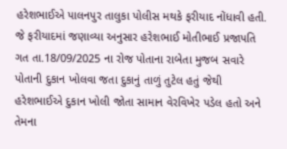હરેશભાઈએ પાલનપુર તાલુકા પોલીસ મથકે ફરીયાદ નોંધાવી હતી. જે ફરીયાદમાં જણાવ્યા અનુસાર હરેશભાઈ મોતીભાઈ પ્રજાપતિ ગત તા.18/09/2025 ના રોજ પોતાના રાબેતા મુજબ સવારે પોતાની દુકાન ખોલવા જતા દુકાનું તાળું તુટેલ હતું જેથી હરેશભાઈએ દુકાન ખોલી જોતા સામાન વેરવિખેર પડેલ હતો અને તેમના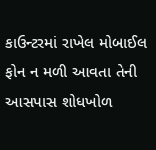કાઉન્ટરમાં રાખેલ મોબાઈલ ફોન ન મળી આવતા તેની આસપાસ શોધખોળ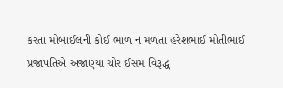કરતા મોબાઈલની કોઈ ભાળ ન મળતા હરેશભાઈ મોતીભાઈ પ્રજાપતિએ અજાણ્યા ચોર ઈસમ વિરૂદ્ધ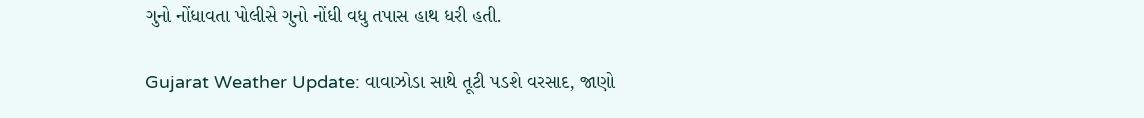ગુનો નોંધાવતા પોલીસે ગુનો નોંધી વધુ તપાસ હાથ ધરી હતી.

Gujarat Weather Update: વાવાઝોડા સાથે તૂટી પડશે વરસાદ, જાણો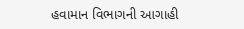હવામાન વિભાગની આગાહી